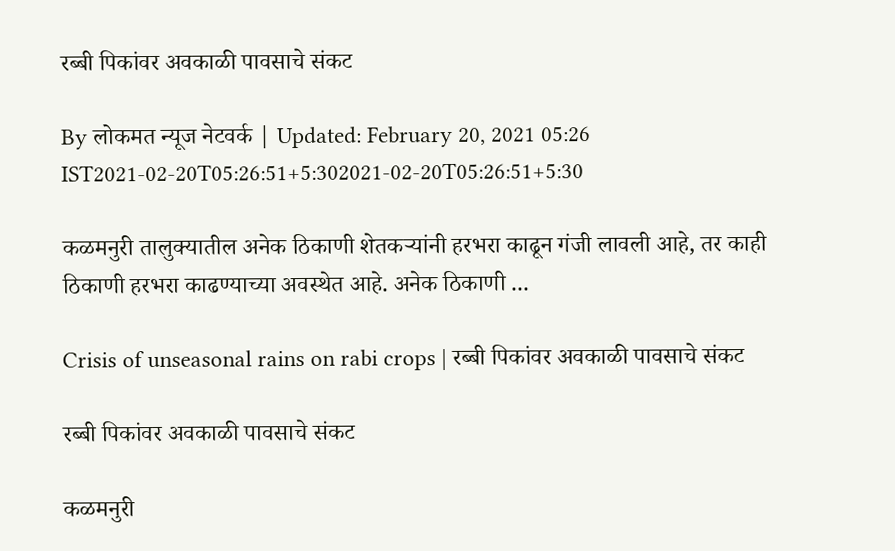रब्बी पिकांवर अवकाळी पावसाचे संकट

By लोकमत न्यूज नेटवर्क | Updated: February 20, 2021 05:26 IST2021-02-20T05:26:51+5:302021-02-20T05:26:51+5:30

कळमनुरी तालुक्यातील अनेक ठिकाणी शेतकऱ्यांनी हरभरा काढून गंजी लावली आहे, तर काही ठिकाणी हरभरा काढण्याच्या अवस्थेत आहे. अनेक ठिकाणी ...

Crisis of unseasonal rains on rabi crops | रब्बी पिकांवर अवकाळी पावसाचे संकट

रब्बी पिकांवर अवकाळी पावसाचे संकट

कळमनुरी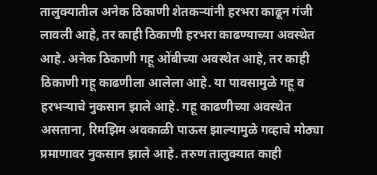तालुक्यातील अनेक ठिकाणी शेतकऱ्यांनी हरभरा काढून गंजी लावली आहे, तर काही ठिकाणी हरभरा काढण्याच्या अवस्थेत आहे. अनेक ठिकाणी गहू ओंबीच्या अवस्थेत आहे, तर काही ठिकाणी गहू काढणीला आलेला आहे. या पावसामुळे गहू व हरभऱ्याचे नुकसान झाले आहे. गहू काढणीच्या अवस्थेत असताना, रिमझिम अवकाळी पाऊस झाल्यामुळे गव्हाचे मोठ्या प्रमाणावर नुकसान झाले आहे. तरुण तालुक्यात काही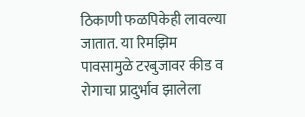ठिकाणी फळपिकेही लावल्या जातात. या रिमझिम पावसामुळे टरबुजावर कीड व रोगाचा प्रादुर्भाव झालेला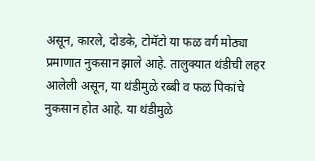असून, कारले, दोडके, टोमॅटो या फळ वर्ग मोठ्या प्रमाणात नुकसान झाले आहे. तालुक्यात थंडीची लहर आलेली असून, या थंडीमुळे रब्बी व फळ पिकांचे नुकसान होत आहे. या थंडीमुळे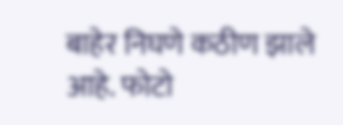बाहेर निघणे कठीण झाले आहे. फोटो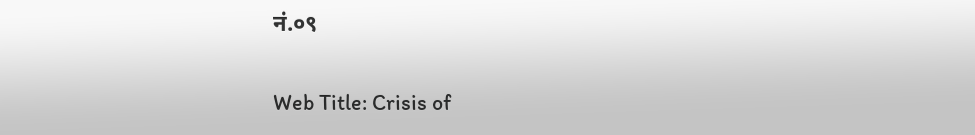नं.०९

Web Title: Crisis of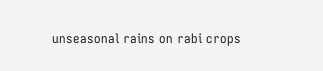unseasonal rains on rabi crops